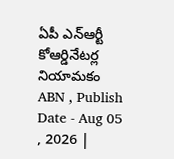ఏపీ ఎన్ఆర్టీ కోఆర్డినేటర్ల నియామకం
ABN , Publish Date - Aug 05 , 2026 |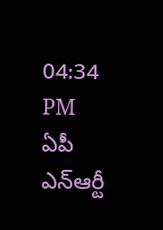04:34 PM
ఏపీ ఎన్ఆర్టీ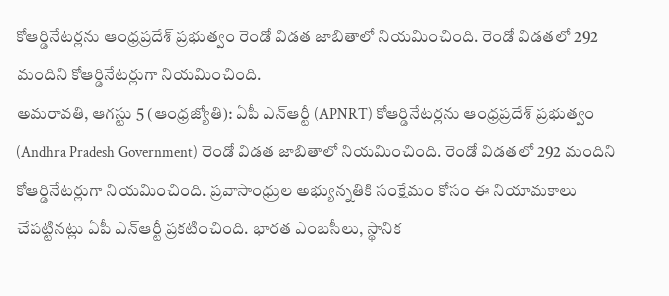కోఆర్డినేటర్లను ఆంధ్రప్రదేశ్ ప్రభుత్వం రెండో విడత జాబితాలో నియమించింది. రెండో విడతలో 292 మందిని కోఆర్డినేటర్లుగా నియమించింది.
అమరావతి, ఆగస్టు 5 (ఆంధ్రజ్యోతి): ఏపీ ఎన్ఆర్టీ (APNRT) కోఆర్డినేటర్లను ఆంధ్రప్రదేశ్ ప్రభుత్వం (Andhra Pradesh Government) రెండో విడత జాబితాలో నియమించింది. రెండో విడతలో 292 మందిని కోఆర్డినేటర్లుగా నియమించింది. ప్రవాసాంధ్రుల అభ్యున్నతికి సంక్షేమం కోసం ఈ నియామకాలు చేపట్టినట్లు ఏపీ ఎన్ఆర్టీ ప్రకటించింది. భారత ఎంబసీలు, స్థానిక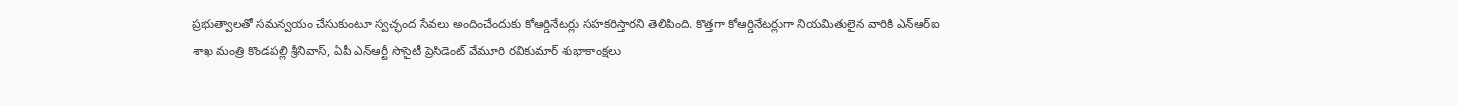ప్రభుత్వాలతో సమన్వయం చేసుకుంటూ స్వచ్ఛంద సేవలు అందించేందుకు కోఆర్డినేటర్లు సహకరిస్తారని తెలిపింది. కొత్తగా కోఆర్డినేటర్లుగా నియమితులైన వారికి ఎన్ఆర్ఐ శాఖ మంత్రి కొండపల్లి శ్రీనివాస్, ఏపీ ఎన్ఆర్టీ సొసైటీ ప్రెసిడెంట్ వేమూరి రవికుమార్ శుభాకాంక్షలు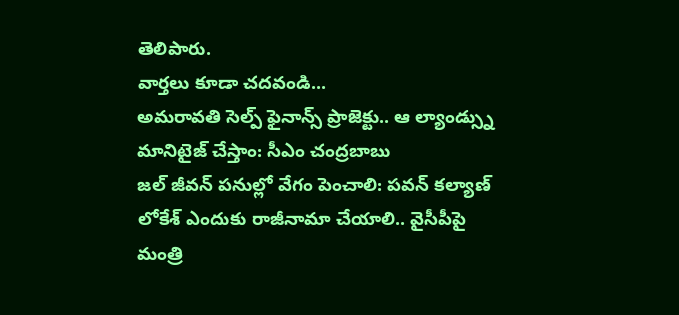తెలిపారు.
వార్తలు కూడా చదవండి...
అమరావతి సెల్ప్ ఫైనాన్స్ ప్రాజెక్టు.. ఆ ల్యాండ్స్ను మానిటైజ్ చేస్తాం: సీఎం చంద్రబాబు
జల్ జీవన్ పనుల్లో వేగం పెంచాలి: పవన్ కల్యాణ్
లోకేశ్ ఎందుకు రాజీనామా చేయాలి.. వైసీపీపై మంత్రి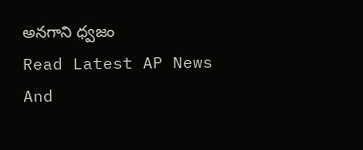అనగాని ధ్వజం
Read Latest AP News And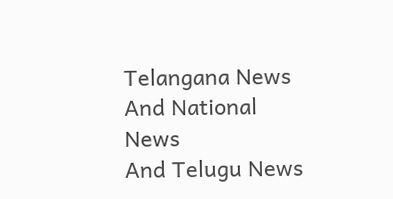Telangana News And National News
And Telugu News